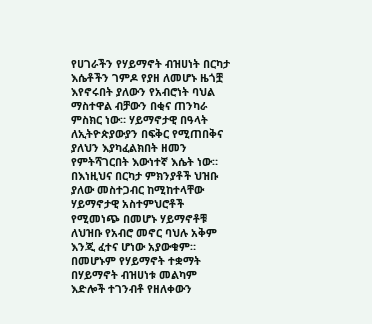የሀገራችን የሃይማኖት ብዝሀነት በርካታ እሴቶችን ገምዶ የያዘ ለመሆኑ ዜጎቿ እየኖሩበት ያለውን የአብሮነት ባህል ማስተዋል ብቻውን በቂና ጠንካራ ምስክር ነው። ሃይማኖታዊ በዓላት ለኢትዮጵያውያን በፍቅር የሚጠበቅና ያለህን እያካፈልክበት ዘመን የምትሻገርበት እውነተኛ እሴት ነው። በእነዚህና በርካታ ምክንያቶች ህዝቡ ያለው መስተጋብር ከሚከተላቸው ሃይማኖታዊ አስተምህሮቶች የሚመነጭ በመሆኑ ሃይማኖቶቹ ለህዝቡ የአብሮ መኖር ባህሉ አቅም እንጂ ፈተና ሆነው አያውቁም።
በመሆኑም የሃይማኖት ተቋማት በሃይማኖት ብዝሀነቱ መልካም እድሎች ተገንብቶ የዘለቀውን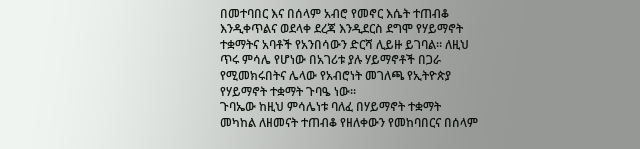በመተባበር እና በሰላም አብሮ የመኖር እሴት ተጠብቆ እንዲቀጥልና ወደላቀ ደረጃ እንዲደርስ ደግሞ የሃይማኖት ተቋማትና አባቶች የአንበሳውን ድርሻ ሊይዙ ይገባል። ለዚህ ጥሩ ምሳሌ የሆነው በአገሪቱ ያሉ ሃይማኖቶች በጋራ የሚመክሩበትና ሌላው የአብሮነት መገለጫ የኢትዮጵያ የሃይማኖት ተቋማት ጉባዔ ነው።
ጉባኤው ከዚህ ምሳሌነቱ ባለፈ በሃይማኖት ተቋማት መካከል ለዘመናት ተጠብቆ የዘለቀውን የመከባበርና በሰላም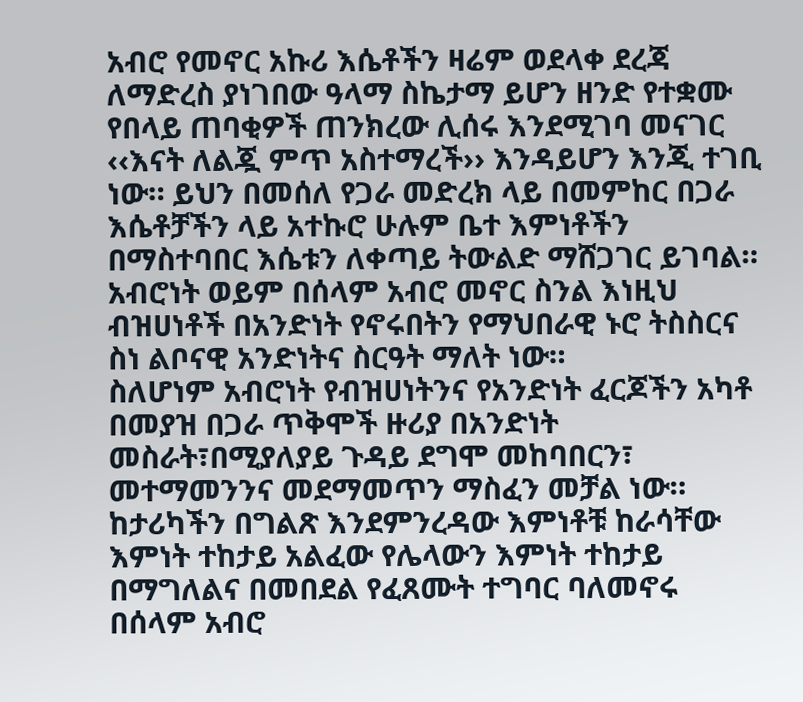አብሮ የመኖር አኩሪ እሴቶችን ዛሬም ወደላቀ ደረጃ ለማድረስ ያነገበው ዓላማ ስኬታማ ይሆን ዘንድ የተቋሙ የበላይ ጠባቂዎች ጠንክረው ሊሰሩ እንደሚገባ መናገር ‹‹እናት ለልጇ ምጥ አስተማረች›› እንዳይሆን እንጂ ተገቢ ነው። ይህን በመሰለ የጋራ መድረክ ላይ በመምከር በጋራ እሴቶቻችን ላይ አተኩሮ ሁሉም ቤተ እምነቶችን በማስተባበር እሴቱን ለቀጣይ ትውልድ ማሸጋገር ይገባል። አብሮነት ወይም በሰላም አብሮ መኖር ስንል እነዚህ ብዝሀነቶች በአንድነት የኖሩበትን የማህበራዊ ኑሮ ትስስርና ስነ ልቦናዊ አንድነትና ስርዓት ማለት ነው።
ስለሆነም አብሮነት የብዝሀነትንና የአንድነት ፈርጆችን አካቶ በመያዝ በጋራ ጥቅሞች ዙሪያ በአንድነት መስራት፣በሚያለያይ ጉዳይ ደግሞ መከባበርን፣ መተማመንንና መደማመጥን ማስፈን መቻል ነው።
ከታሪካችን በግልጽ እንደምንረዳው እምነቶቹ ከራሳቸው እምነት ተከታይ አልፈው የሌላውን እምነት ተከታይ በማግለልና በመበደል የፈጸሙት ተግባር ባለመኖሩ በሰላም አብሮ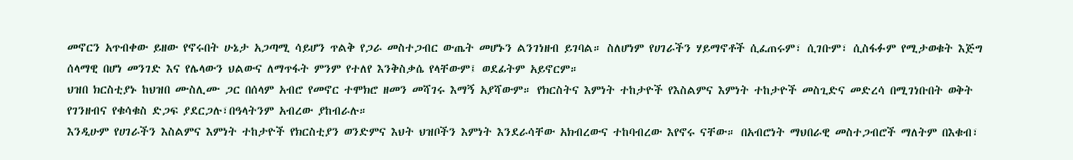መኖርን አጥብቀው ይዘው የኖሩበት ሁኔታ አጋጣሚ ሳይሆን ጥልቅ የጋራ መስተጋብር ውጤት መሆኑን ልንገነዘብ ይገባል። ስለሆነም የሀገራችን ሃይማኖቶች ሲፈጠሩም፣ ሲገቡም፣ ሲስፋፉም የሚታወቁት እጅግ ሰላማዊ በሆነ መንገድ እና የሌላውን ህልውና ለማጥፋት ምንም የተለየ እንቅስቃሴ የላቸውም፤ ወደፊትም አይኖርም።
ህዝበ ክርስቲያኑ ከህዝበ ሙስሊሙ ጋር በሰላም አብሮ የመኖር ተሞክሮ ዘመን መሻገሩ እማኝ አያሻውም። የክርስትና እምነት ተከታዮች የእስልምና እምነት ተከታዮች መስጊድና መድረሳ በሚገነቡበት ወቅት የገንዘብና የቁሳቁስ ድጋፍ ያደርጋሉ፣በዓላትንም አብረው ያከብራሉ።
እንዲሁም የሀገራችን እስልምና እምነት ተከታዮች የክርስቲያን ወንድምና እህት ህዝቦችን እምነት እንደራሳቸው አክብረውና ተከባብረው እየኖሩ ናቸው። በአብሮነት ማህበራዊ መስተጋብሮች ማለትም በእቁብ፣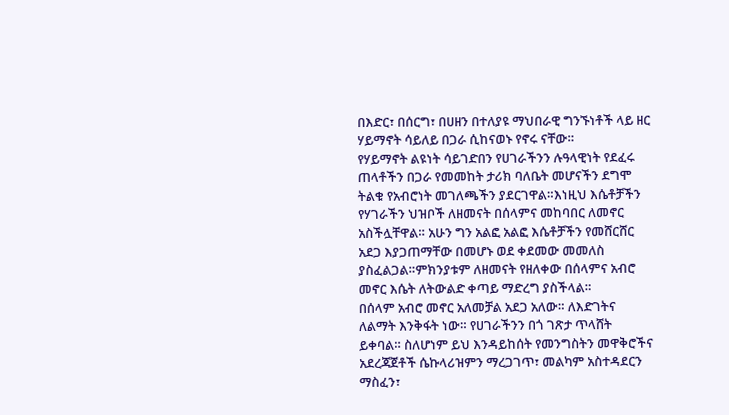በእድር፣ በሰርግ፣ በሀዘን በተለያዩ ማህበራዊ ግንኙነቶች ላይ ዘር ሃይማኖት ሳይለይ በጋራ ሲከናወኑ የኖሩ ናቸው።
የሃይማኖት ልዩነት ሳይገድበን የሀገራችንን ሉዓላዊነት የደፈሩ ጠላቶችን በጋራ የመመከት ታሪክ ባለቤት መሆናችን ደግሞ ትልቁ የአብሮነት መገለጫችን ያደርገዋል።እነዚህ እሴቶቻችን የሃገራችን ህዝቦች ለዘመናት በሰላምና መከባበር ለመኖር አስችሏቸዋል። አሁን ግን አልፎ አልፎ እሴቶቻችን የመሸርሸር አደጋ እያጋጠማቸው በመሆኑ ወደ ቀደመው መመለስ ያስፈልጋል።ምክንያቱም ለዘመናት የዘለቀው በሰላምና አብሮ መኖር እሴት ለትውልድ ቀጣይ ማድረግ ያስችላል።
በሰላም አብሮ መኖር አለመቻል አደጋ አለው። ለእድገትና ለልማት እንቅፋት ነው። የሀገራችንን በጎ ገጽታ ጥላሸት ይቀባል። ስለሆነም ይህ እንዳይከሰት የመንግስትን መዋቅሮችና አደረጃጀቶች ሴኩላሪዝምን ማረጋገጥ፣ መልካም አስተዳደርን ማስፈን፣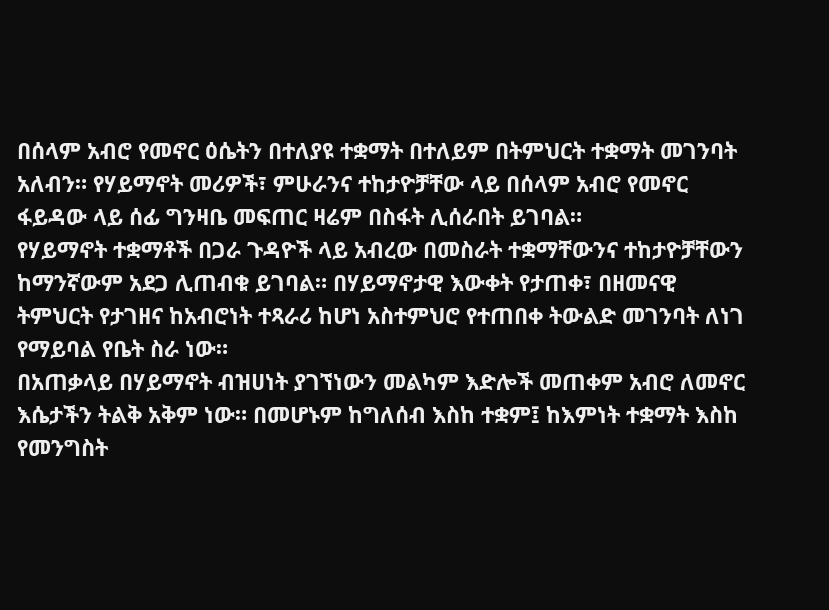በሰላም አብሮ የመኖር ዕሴትን በተለያዩ ተቋማት በተለይም በትምህርት ተቋማት መገንባት አለብን። የሃይማኖት መሪዎች፣ ምሁራንና ተከታዮቻቸው ላይ በሰላም አብሮ የመኖር ፋይዳው ላይ ሰፊ ግንዛቤ መፍጠር ዛሬም በስፋት ሊሰራበት ይገባል።
የሃይማኖት ተቋማቶች በጋራ ጉዳዮች ላይ አብረው በመስራት ተቋማቸውንና ተከታዮቻቸውን ከማንኛውም አደጋ ሊጠብቁ ይገባል። በሃይማኖታዊ እውቀት የታጠቀ፣ በዘመናዊ ትምህርት የታገዘና ከአብሮነት ተጻራሪ ከሆነ አስተምህሮ የተጠበቀ ትውልድ መገንባት ለነገ የማይባል የቤት ስራ ነው።
በአጠቃላይ በሃይማኖት ብዝሀነት ያገኘነውን መልካም እድሎች መጠቀም አብሮ ለመኖር እሴታችን ትልቅ አቅም ነው። በመሆኑም ከግለሰብ እስከ ተቋም፤ ከእምነት ተቋማት እስከ የመንግስት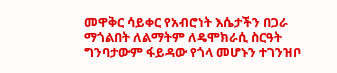መዋቅር ሳይቀር የአብሮነት እሴታችን በጋራ ማጎልበት ለልማትም ለዴሞክራሲ ስርዓት ግንባታውም ፋይዳው የጎላ መሆኑን ተገንዝቦ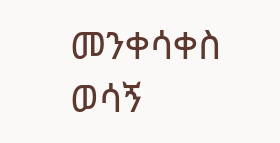መንቀሳቀስ ወሳኝ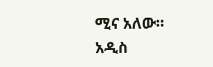ሚና አለው።
አዲስ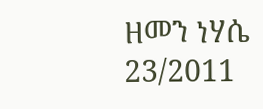ዘመን ነሃሴ 23/2011